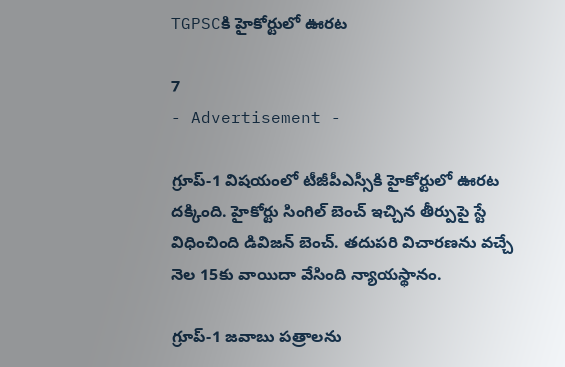TGPSCకి హైకోర్టులో ఊరట

7
- Advertisement -

గ్రూప్-1 విషయంలో టీజీపీఎస్సీకి హైకోర్టులో ఊరట దక్కింది. హైకోర్టు సింగిల్ బెంచ్ ఇచ్చిన తీర్పుపై స్టే విధించింది డివిజన్ బెంచ్. తదుపరి విచారణను వచ్చే నెల 15కు వాయిదా వేసింది న్యాయస్థానం.

గ్రూప్-1 జవాబు పత్రాలను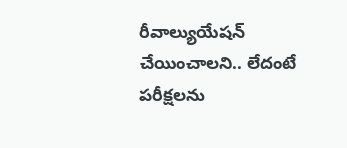రీవాల్యుయేషన్ చేయించాలని.. లేదంటే పరీక్షలను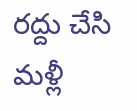రద్దు చేసి మళ్లీ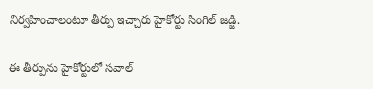నిర్వహించాలంటూ తీర్పు ఇచ్చారు హైకోర్టు సింగిల్ జడ్జి.

ఈ తీర్పును హైకోర్టులో సవాల్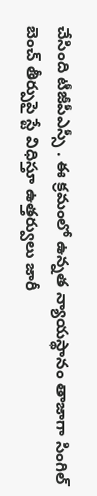చేసింది టీజీపీఎస్సీ . ఈ క్రమంలో ఉన్నత న్యాయస్థానం తాజాగా సింగిల్ బెంచ్ తీర్పుపై స్టే విధిస్తూ ఉత్తర్వులు జారీ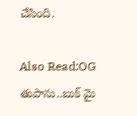చేసింది.

Also Read:OG తుపాను..బుక్‌ మై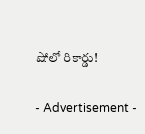షోలో రికార్డు!

- Advertisement -